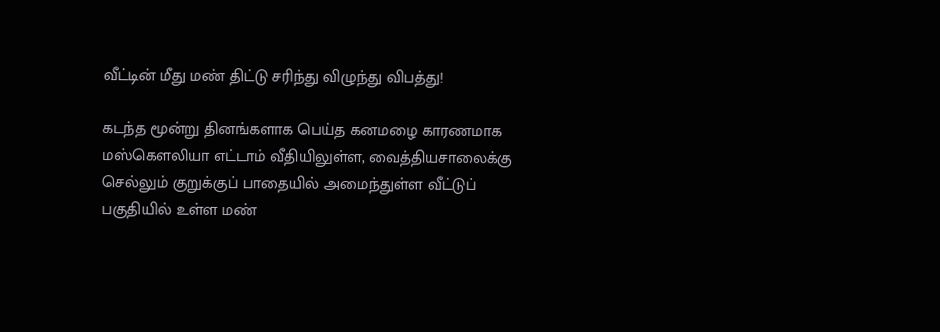வீட்டின் மீது மண் திட்டு சரிந்து விழுந்து விபத்து!

கடந்த மூன்று தினங்களாக பெய்த கனமழை காரணமாக மஸ்கௌலியா எட்டாம் வீதியிலுள்ள, வைத்தியசாலைக்கு செல்லும் குறுக்குப் பாதையில் அமைந்துள்ள வீட்டுப் பகுதியில் உள்ள மண்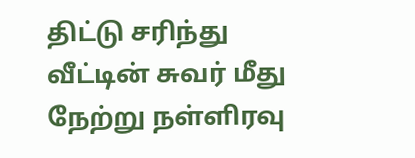திட்டு சரிந்து வீட்டின் சுவர் மீது நேற்று நள்ளிரவு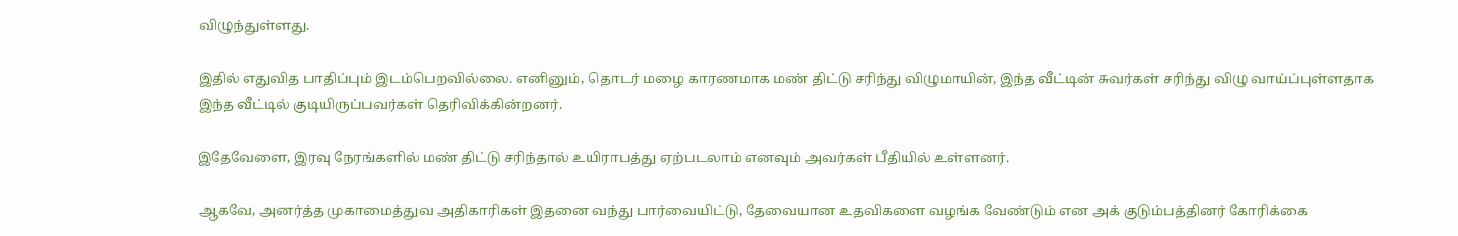விழுந்துள்ளது.

இதில் எதுவித பாதிப்பும் இடம்பெறவில்லை. எனினும், தொடர் மழை காரணமாக மண் திட்டு சரிந்து விழுமாயின், இந்த வீட்டின் சுவர்கள் சரிந்து விழு வாய்ப்புள்ளதாக இந்த வீட்டில் குடியிருப்பவர்கள் தெரிவிக்கின்றனர்.

இதேவேளை, இரவு நேரங்களில் மண் திட்டு சரிந்தால் உயிராபத்து ஏற்படலாம் எனவும் அவர்கள் பீதியில் உள்ளனர்.

ஆகவே, அனர்த்த முகாமைத்துவ அதிகாரிகள் இதனை வந்து பார்வையிட்டு, தேவையான உதவிகளை வழங்க வேண்டும் என அக் குடும்பத்தினர் கோரிக்கை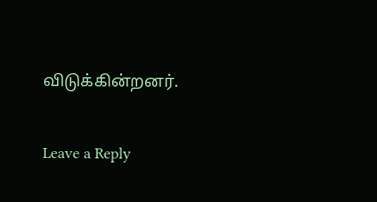விடுக்கின்றனர்.

Leave a Reply